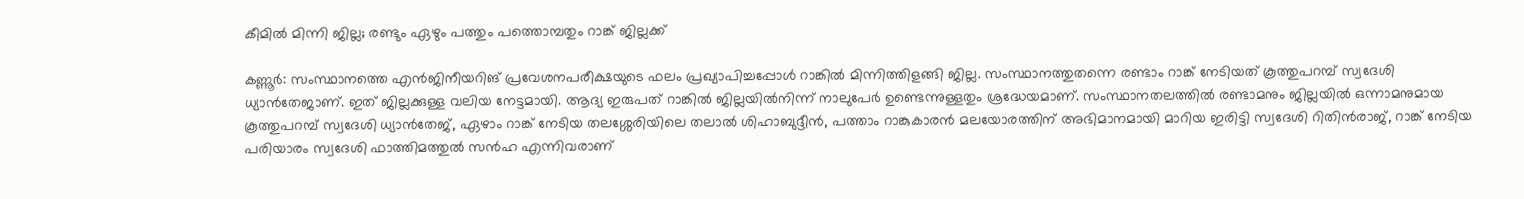കീമിൽ മിന്നി ജില്ല; രണ്ടും ഏഴും പത്തും പത്തൊമ്പതും റാങ്ക് ജില്ലക്ക്

കണ്ണൂർ: സംസ്ഥാനത്തെ എൻജിനീയറിങ് പ്രവേശനപരീക്ഷയുടെ ഫലം പ്രഖ്യാപിച്ചപ്പോൾ റാങ്കിൽ മിന്നിത്തിളങ്ങി ജില്ല. സംസ്ഥാനത്തുതന്നെ രണ്ടാം റാങ്ക് നേടിയത് കൂത്തുപറമ്പ് സ്വദേശി ധ്യാൻതേജാണ്. ഇത് ജില്ലക്കുള്ള വലിയ നേട്ടമായി. ആദ്യ ഇരുപത് റാങ്കിൽ ജില്ലയിൽനിന്ന് നാലുപേർ ഉണ്ടെന്നുള്ളതും ശ്രദ്ധേയമാണ്. സംസ്ഥാനതലത്തിൽ രണ്ടാമനും ജില്ലയിൽ ഒന്നാമനുമായ കൂത്തുപറമ്പ് സ്വദേശി ധ്യാൻതേജ്, ഏഴാം റാങ്ക് നേടിയ തലശ്ശേരിയിലെ തലാൽ ശിഹാബുദ്ദീൻ, പത്താം റാങ്കുകാരൻ മലയോരത്തിന് അഭിമാനമായി മാറിയ ഇരിട്ടി സ്വദേശി റിതിൻരാജ്, റാങ്ക് നേടിയ പരിയാരം സ്വദേശി ഫാത്തിമത്തുൽ സൻഹ എന്നിവരാണ്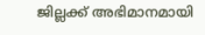ജില്ലക്ക് അഭിമാനമായി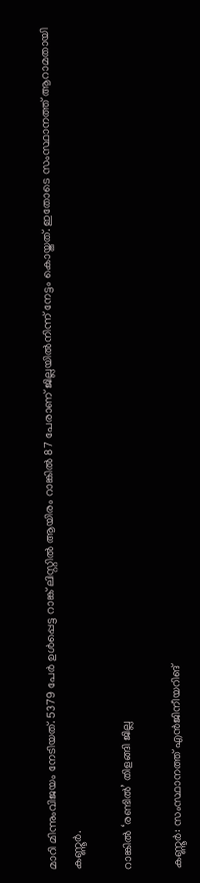മാറി മിന്നുംവിജയം നേടിയത്. 5379 പേർ ഉൾപ്പെട്ട റാങ്ക് ലിസ്റ്റിൽ ആയിരം റാങ്കിൽ 87 പേരാണ് ജില്ലയിൽനിന്ന് നേട്ടം കൊയ്തത്. ഇതോടെ സംസ്ഥാനത്ത് ആറാമതായി കണ്ണൂർ.

റാങ്കിൽ ‘രണ്ടിൽ’ തിളങ്ങി ജില്ല

കണ്ണൂർ: സംസ്ഥാനത്ത് എൻജിനീയറിങ്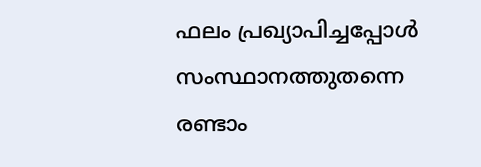ഫലം പ്രഖ്യാപിച്ചപ്പോൾ സംസ്ഥാനത്തുതന്നെ രണ്ടാം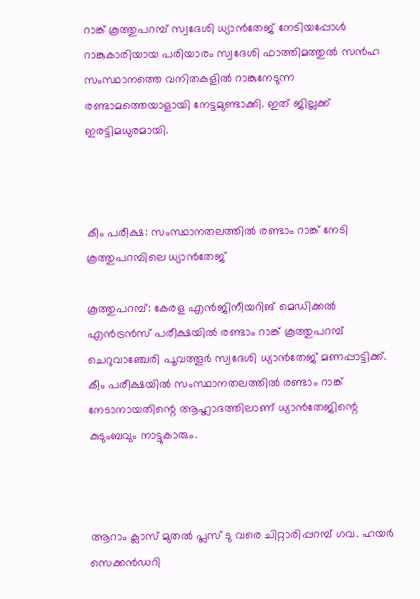റാങ്ക് കൂത്തുപറമ്പ് സ്വദേശി ധ്യാൻതേജ് നേടിയപ്പോൾ റാങ്കുകാരിയായ പരിയാരം സ്വദേശി ഫാത്തിമത്തുൽ സൻഹ സംസ്ഥാനത്തെ വനിതകളിൽ റാങ്കുനേടുന്ന രണ്ടാമത്തെയാളായി നേട്ടമുണ്ടാക്കി. ഇത് ജില്ലക്ക് ഇരട്ടിമധുരമായി.



കീം പരീക്ഷ: സംസ്ഥാനതലത്തിൽ രണ്ടാം റാങ്ക് നേടി കൂത്തുപറമ്പിലെ ധ്യാൻതേജ്

കൂത്തുപറമ്പ്: കേരള എൻജിനീയറിങ് മെഡിക്കൽ എൻട്രൻസ് പരീക്ഷയിൽ രണ്ടാം റാങ്ക് കൂത്തുപറമ്പ് ചെറുവാഞ്ചേരി പൂവത്തൂർ സ്വദേശി ധ്യാൻതേജ് മണപ്പാട്ടിക്ക്. കീം പരീക്ഷയിൽ സംസ്ഥാനതലത്തിൽ രണ്ടാം റാങ്ക് നേടാനായതിന്റെ ആഹ്ലാദത്തിലാണ് ധ്യാൻതേജിന്റെ കുടുംബവും നാട്ടുകാരും.



ആറാം ക്ലാസ് മുതൽ പ്ലസ് ടു വരെ ചിറ്റാരിപ്പറമ്പ് ഗവ. ഹയർ സെക്കൻഡറി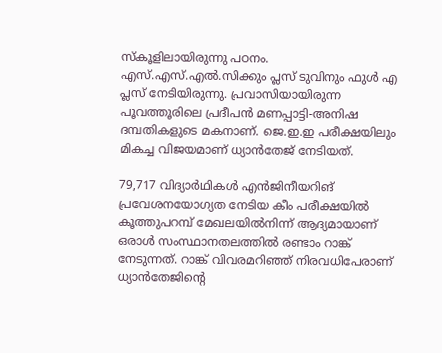സ്കൂളിലായിരുന്നു പഠനം. എസ്.എസ്.എൽ.സിക്കും പ്ലസ് ടുവിനും ഫുൾ എ പ്ലസ് നേടിയിരുന്നു. പ്രവാസിയായിരുന്ന പൂവത്തൂരിലെ പ്രദീപൻ മണപ്പാട്ടി-അനിഷ ദമ്പതികളുടെ മകനാണ്. ജെ.ഇ.ഇ പരീക്ഷയിലും മികച്ച വിജയമാണ് ധ്യാൻതേജ് നേടിയത്.

79,717 വിദ്യാർഥികൾ എൻജിനീയറിങ് പ്രവേശനയോഗ്യത നേടിയ കീം പരീക്ഷയിൽ കൂത്തുപറമ്പ് മേഖലയിൽനിന്ന് ആദ്യമായാണ് ഒരാൾ സംസ്ഥാനതലത്തിൽ രണ്ടാം റാങ്ക് നേടുന്നത്. റാങ്ക് വിവരമറിഞ്ഞ് നിരവധിപേരാണ് ധ്യാൻതേജിന്റെ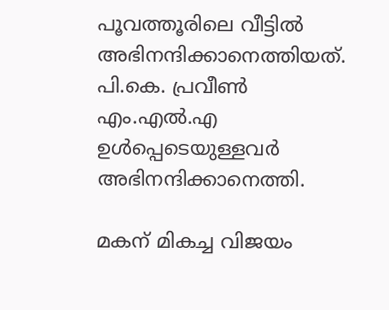പൂവത്തൂരിലെ വീട്ടിൽ അഭിനന്ദിക്കാനെത്തിയത്. പി.കെ. പ്രവീൺ എം.എൽ.എ ഉൾപ്പെടെയുള്ളവർ അഭിനന്ദിക്കാനെത്തി.

മകന് മികച്ച വിജയം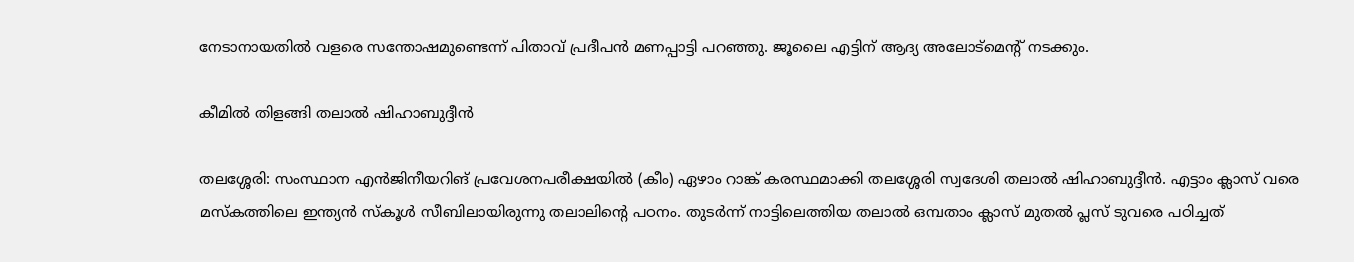നേടാനായതിൽ വളരെ സന്തോഷമുണ്ടെന്ന് പിതാവ് പ്രദീപൻ മണപ്പാട്ടി പറഞ്ഞു. ജൂലൈ എട്ടിന് ആദ്യ അലോട്മെന്റ് നടക്കും.

കീമില്‍ തിളങ്ങി തലാല്‍ ഷിഹാബുദ്ദീന്‍

തലശ്ശേരി: സംസ്ഥാന എന്‍ജിനീയറിങ് പ്രവേശനപരീക്ഷയില്‍ (കീം) ഏഴാം റാങ്ക് കരസ്ഥമാക്കി തലശ്ശേരി സ്വദേശി തലാല്‍ ഷിഹാബുദ്ദീന്‍. എട്ടാം ക്ലാസ് വരെ മസ്‌കത്തിലെ ഇന്ത്യന്‍ സ്‌കൂള്‍ സീബിലായിരുന്നു തലാലിന്റെ പഠനം. തുടര്‍ന്ന് നാട്ടിലെത്തിയ തലാല്‍ ഒമ്പതാം ക്ലാസ് മുതല്‍ പ്ലസ് ടുവരെ പഠിച്ചത്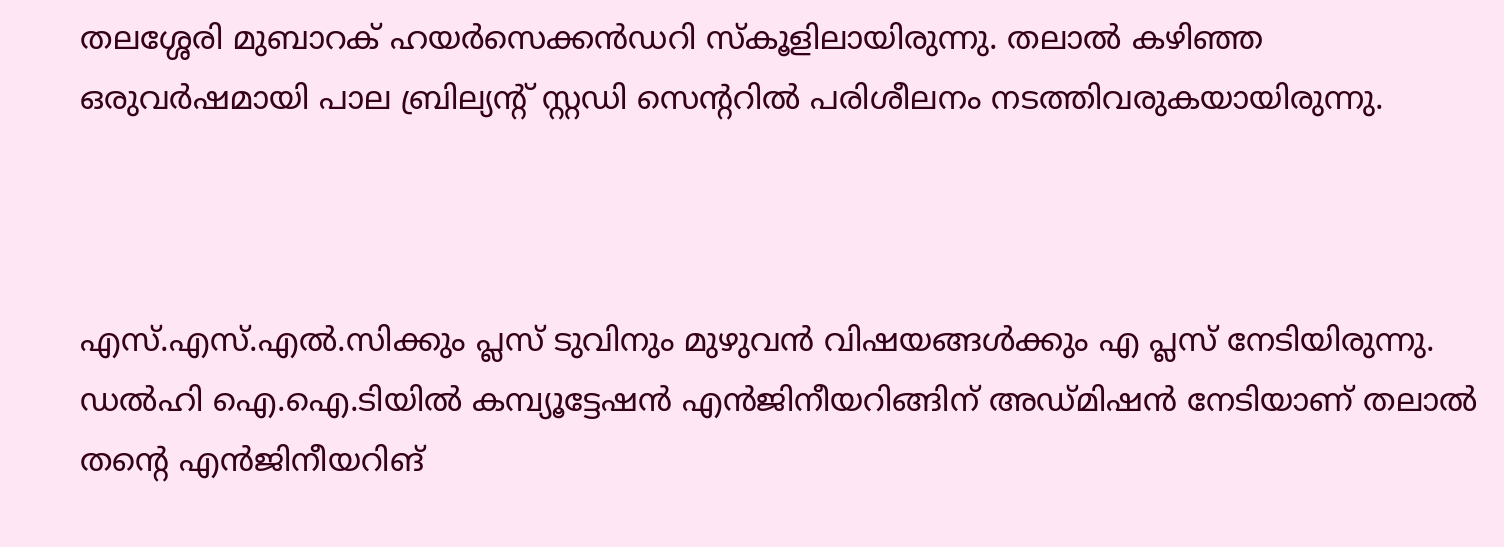തലശ്ശേരി മുബാറക് ഹയര്‍സെക്കന്‍ഡറി സ്‌കൂളിലായിരുന്നു. തലാല്‍ കഴിഞ്ഞ ഒരുവര്‍ഷമായി പാല ബ്രില്യന്റ് സ്റ്റഡി സെന്ററില്‍ പരിശീലനം നടത്തിവരുകയായിരുന്നു.



എസ്.എസ്.എല്‍.സിക്കും പ്ലസ് ടുവിനും മുഴുവന്‍ വിഷയങ്ങള്‍ക്കും എ പ്ലസ് നേടിയിരുന്നു. ഡല്‍ഹി ഐ.ഐ.ടിയില്‍ കമ്പ്യൂട്ടേഷന്‍ എന്‍ജിനീയറിങ്ങിന് അഡ്മിഷന്‍ നേടിയാണ് തലാല്‍ തന്റെ എന്‍ജിനീയറിങ്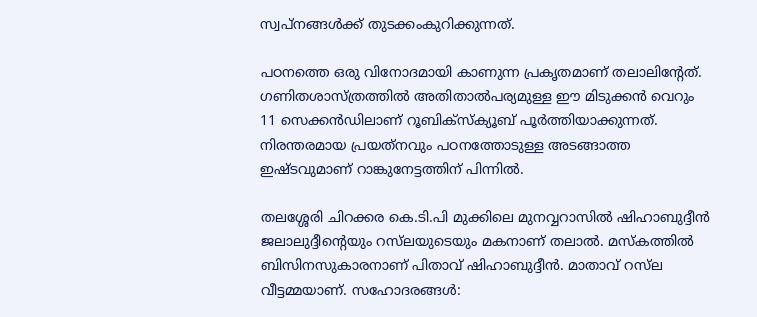സ്വപ്‌നങ്ങള്‍ക്ക് തുടക്കംകുറിക്കുന്നത്.

പഠനത്തെ ഒരു വിനോദമായി കാണുന്ന പ്രകൃതമാണ് തലാലിന്റേത്. ഗണിതശാസ്ത്രത്തില്‍ അതിതാല്‍പര്യമുള്ള ഈ മിടുക്കന്‍ വെറും 11 സെക്കന്‍ഡിലാണ് റൂബിക്‌സ്‌ക്യൂബ് പൂര്‍ത്തിയാക്കുന്നത്. നിരന്തരമായ പ്രയത്‌നവും പഠനത്തോടുള്ള അടങ്ങാത്ത ഇഷ്ടവുമാണ് റാങ്കുനേട്ടത്തിന് പിന്നില്‍.

തലശ്ശേരി ചിറക്കര കെ.ടി.പി മുക്കിലെ മുനവ്വറാസില്‍ ഷിഹാബുദ്ദീൻ ജലാലുദ്ദീന്റെയും റസ്‍ലയുടെയും മകനാണ് തലാല്‍. മസ്‌കത്തില്‍ ബിസിനസുകാരനാണ് പിതാവ് ഷിഹാബുദ്ദീന്‍. മാതാവ് റസ്‍ല വീട്ടമ്മയാണ്. സഹോദരങ്ങള്‍: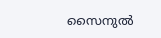സൈനുല്‍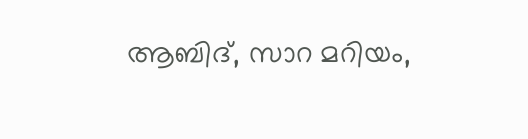ആബിദ്, സാറ മറിയം,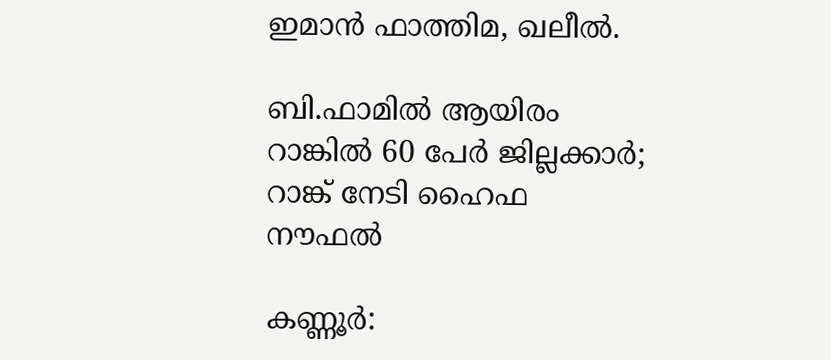ഇമാന്‍ ഫാത്തിമ, ഖലീല്‍.

ബി.ഫാമിൽ ആയിരം റാങ്കിൽ 60 പേർ ജില്ലക്കാർ; റാങ്ക് നേടി ഹൈഫ നൗഫൽ

കണ്ണൂർ: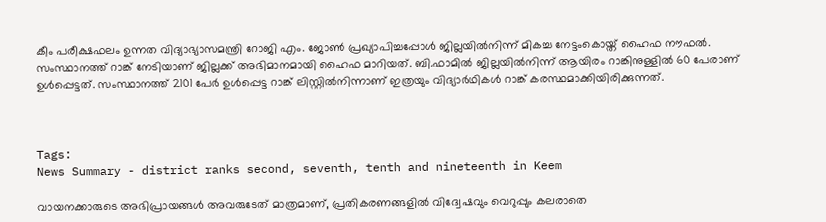കീം പരീക്ഷഫലം ഉന്നത വിദ്യാഭ്യാസമന്ത്രി റോജി എം. ജോൺ പ്രഖ്യാപിച്ചപ്പോൾ ജില്ലയിൽനിന്ന് മികച്ച നേട്ടംകൊയ്ത് ഹൈഫ നൗഫൽ. സംസ്ഥാനത്ത് റാങ്ക് നേടിയാണ് ജില്ലക്ക് അഭിമാനമായി ഹൈഫ മാറിയത്. ബി.ഫാമിൽ ജില്ലയിൽനിന്ന് ആയിരം റാങ്കിനുള്ളിൽ 60 പേരാണ് ഉൾപ്പെട്ടത്. സംസ്ഥാനത്ത് 2101 പേർ ഉൾപ്പെട്ട റാങ്ക് ലിസ്റ്റിൽനിന്നാണ് ഇത്രയും വിദ്യാർഥികൾ റാങ്ക് കരസ്ഥമാക്കിയിരിക്കുന്നത്.



Tags:
News Summary - district ranks second, seventh, tenth and nineteenth in Keem

വായനക്കാരുടെ അഭിപ്രായങ്ങള്‍ അവരുടേത് മാത്രമാണ്, പ്രതികരണങ്ങളിൽ വിദ്വേഷവും വെറുപ്പും കലരാതെ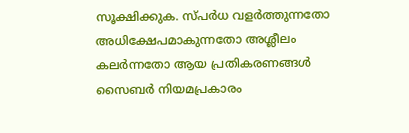സൂക്ഷിക്കുക. സ്പർധ വളർത്തുന്നതോ അധിക്ഷേപമാകുന്നതോ അശ്ലീലം കലർന്നതോ ആയ പ്രതികരണങ്ങൾ സൈബർ നിയമപ്രകാരം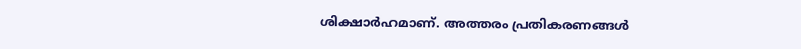ശിക്ഷാർഹമാണ്. അത്തരം പ്രതികരണങ്ങൾ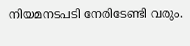നിയമനടപടി നേരിടേണ്ടി വരും.